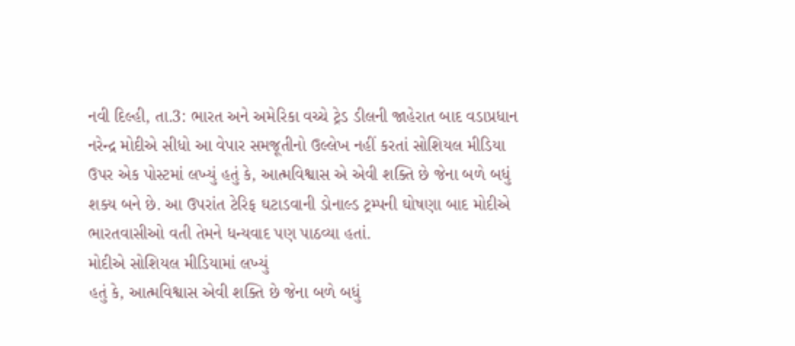નવી દિલ્હી, તા.3: ભારત અને અમેરિકા વચ્ચે ટ્રેડ ડીલની જાહેરાત બાદ વડાપ્રધાન નરેન્દ્ર મોદીએ સીધો આ વેપાર સમજૂતીનો ઉલ્લેખ નહીં કરતાં સોશિયલ મીડિયા ઉપર એક પોસ્ટમાં લખ્યું હતું કે, આત્મવિશ્વાસ એ એવી શક્તિ છે જેના બળે બધું શક્ય બને છે. આ ઉપરાંત ટેરિફ ઘટાડવાની ડોનાલ્ડ ટ્રમ્પની ઘોષણા બાદ મોદીએ ભારતવાસીઓ વતી તેમને ધન્યવાદ પણ પાઠવ્યા હતાં.
મોદીએ સોશિયલ મીડિયામાં લખ્યું
હતું કે, આત્મવિશ્વાસ એવી શક્તિ છે જેના બળે બધું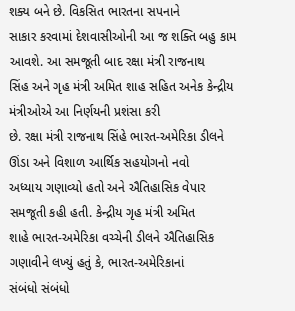શક્ય બને છે. વિકસિત ભારતના સપનાને
સાકાર કરવામાં દેશવાસીઓની આ જ શક્તિ બહુ કામ આવશે. આ સમજૂતી બાદ રક્ષા મંત્રી રાજનાથ
સિંહ અને ગૃહ મંત્રી અમિત શાહ સહિત અનેક કેન્દ્રીય મંત્રીઓએ આ નિર્ણયની પ્રશંસા કરી
છે. રક્ષા મંત્રી રાજનાથ સિંહે ભારત-અમેરિકા ડીલને ઊંડા અને વિશાળ આર્થિક સહયોગનો નવો
અધ્યાય ગણાવ્યો હતો અને ઐતિહાસિક વેપાર સમજૂતી કહી હતી. કેન્દ્રીય ગૃહ મંત્રી અમિત
શાહે ભારત-અમેરિકા વચ્ચેની ડીલને ઐતિહાસિક ગણાવીને લખ્યું હતું કે, ભારત-અમેરિકાનાં
સંબંધો સંબંધો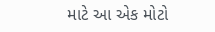માટે આ એક મોટો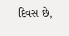દિવસ છે,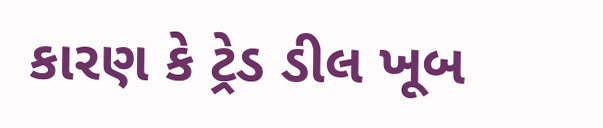કારણ કે ટ્રેડ ડીલ ખૂબ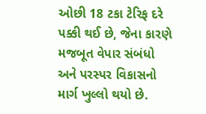ઓછી 18 ટકા ટેરિફ દરે
પક્કી થઈ છે, જેના કારણે મજબૂત વેપાર સંબંધો અને પરસ્પર વિકાસનો માર્ગ ખુલ્લો થયો છે.